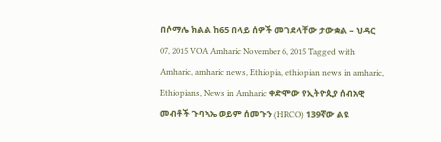በሶማሌ ክልል ከ65 በላይ ሰዎች መገደላቸው ታውቋል – ህዳር 07, 2015 VOA Amharic November 6, 2015 Tagged with Amharic, amharic news, Ethiopia, ethiopian news in amharic, Ethiopians, News in Amharic ቀድሞው የኢትዮጲያ ሰብአዊ መብቶች ጉባኣኤ ወይም ሰመጉን (HRCO) 139ኛው ልዩ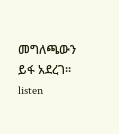መግለጫውን ይፋ አደረገ። listen